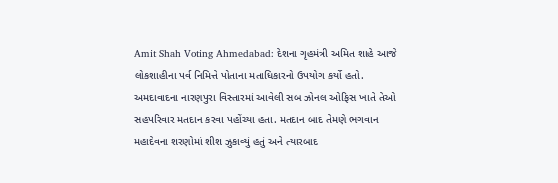Amit Shah Voting Ahmedabad: દેશના ગૃહમંત્રી અમિત શાહે આજે લોકશાહીના પર્વ નિમિત્તે પોતાના મતાધિકારનો ઉપયોગ કર્યો હતો. અમદાવાદના નારણપુરા વિસ્તારમાં આવેલી સબ ઝોનલ ઓફિસ ખાતે તેઓ સહપરિવાર મતદાન કરવા પહોંચ્યા હતા. મતદાન બાદ તેમણે ભગવાન મહાદેવના શરણોમાં શીશ ઝુકાવ્યું હતું અને ત્યારબાદ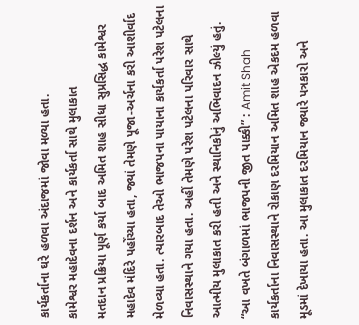કાર્યકર્તાના ઘરે હળવા અંદાજમાં જોવા મળ્યા હતા.
કામેશ્વર મહાદેવના દર્શન અને કાર્યકર્તા સાથે મુલાકાત
મતદાન પ્રક્રિયા પૂર્ણ કર્યા બાદ અમિત શાહ સીધા સુપ્રસિદ્ધ કામેશ્વર મહાદેવ મંદિરે પહોંચ્યા હતા, જ્યાં તેમણે પૂજા-અર્ચના કરી આશીર્વાદ મેળવ્યા હતા. ત્યારબાદ તેઓ ભાજપના પાયાના કાર્યકર્તા પરેશ પટેલના નિવાસસ્થાને ગયા હતા. અહીં તેમણે પરેશ પટેલના પરિવાર સાથે આત્મીય મુલાકાત કરી હતી અને સ્થાનિકોનું અભિવાદન ઝીલ્યું હતું.
“આ વખતે બંગાળમાં ભાજપની જીત પાક્કી” : Amit Shah
કાર્યકર્તાના નિવાસસ્થાને રોકાણ દરમિયાન અમિત શાહ એકદમ હળવા મૂડમાં દેખાયા હતા. આ મુલાકાત દરમિયાન જ્યારે પત્રકારો અને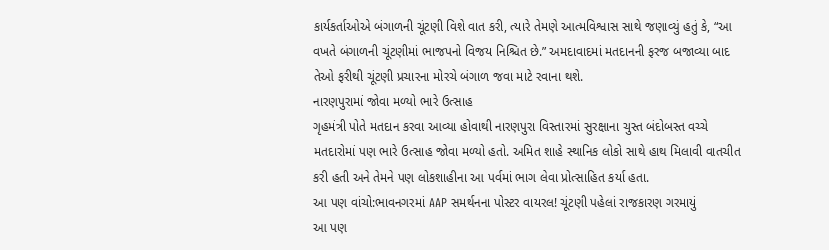કાર્યકર્તાઓએ બંગાળની ચૂંટણી વિશે વાત કરી, ત્યારે તેમણે આત્મવિશ્વાસ સાથે જણાવ્યું હતું કે, “આ વખતે બંગાળની ચૂંટણીમાં ભાજપનો વિજય નિશ્ચિત છે.” અમદાવાદમાં મતદાનની ફરજ બજાવ્યા બાદ તેઓ ફરીથી ચૂંટણી પ્રચારના મોરચે બંગાળ જવા માટે રવાના થશે.
નારણપુરામાં જોવા મળ્યો ભારે ઉત્સાહ
ગૃહમંત્રી પોતે મતદાન કરવા આવ્યા હોવાથી નારણપુરા વિસ્તારમાં સુરક્ષાના ચુસ્ત બંદોબસ્ત વચ્ચે મતદારોમાં પણ ભારે ઉત્સાહ જોવા મળ્યો હતો. અમિત શાહે સ્થાનિક લોકો સાથે હાથ મિલાવી વાતચીત કરી હતી અને તેમને પણ લોકશાહીના આ પર્વમાં ભાગ લેવા પ્રોત્સાહિત કર્યા હતા.
આ પણ વાંચો:ભાવનગરમાં AAP સમર્થનના પોસ્ટર વાયરલ! ચૂંટણી પહેલાં રાજકારણ ગરમાયું
આ પણ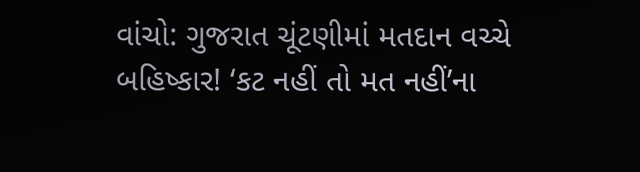વાંચો: ગુજરાત ચૂંટણીમાં મતદાન વચ્ચે બહિષ્કાર! ‘કટ નહીં તો મત નહીં’ના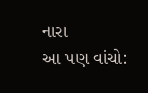નારા
આ પણ વાંચો: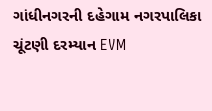ગાંધીનગરની દહેગામ નગરપાલિકા ચૂંટણી દરમ્યાન EVM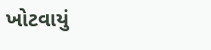ખોટવાયું